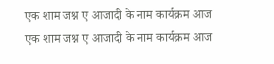एक शाम जश्न ए आजादी के नाम कार्यक्रम आज
एक शाम जश्न ए आजादी के नाम कार्यक्रम आज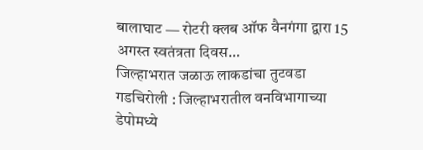बालाघाट — रोटरी क्लब ऑफ वैनगंगा द्वारा 15 अगस्त स्वतंत्रता दिवस…
जिल्हाभरात जळाऊ लाकडांचा तुटवडा
गडचिरोली : जिल्हाभरातील वनविभागाच्या डेपोमध्ये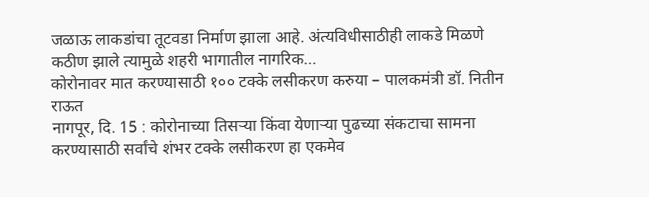जळाऊ लाकडांचा तूटवडा निर्माण झाला आहे. अंत्यविधीसाठीही लाकडे मिळणे कठीण झाले त्यामुळे शहरी भागातील नागरिक…
कोरोनावर मात करण्यासाठी १०० टक्के लसीकरण करुया – पालकमंत्री डॉ. नितीन राऊत
नागपूर, दि. 15 : कोरोनाच्या तिसऱ्या किंवा येणाऱ्या पुढच्या संकटाचा सामना करण्यासाठी सर्वांचे शंभर टक्के लसीकरण हा एकमेव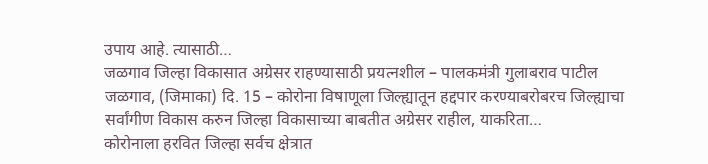उपाय आहे. त्यासाठी…
जळगाव जिल्हा विकासात अग्रेसर राहण्यासाठी प्रयत्नशील – पालकमंत्री गुलाबराव पाटील
जळगाव, (जिमाका) दि. 15 – कोरोना विषाणूला जिल्ह्यातून हद्दपार करण्याबरोबरच जिल्ह्याचा सर्वांगीण विकास करुन जिल्हा विकासाच्या बाबतीत अग्रेसर राहील, याकरिता…
कोरोनाला हरवित जिल्हा सर्वच क्षेत्रात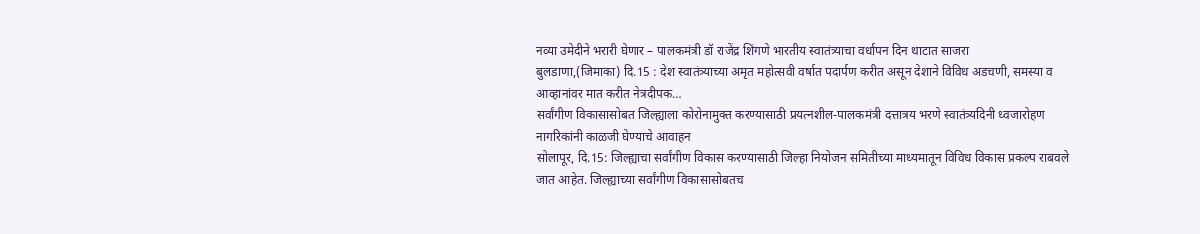नव्या उमेदीने भरारी घेणार – पालकमंत्री डॉ राजेंद्र शिंगणे भारतीय स्वातंत्र्याचा वर्धापन दिन थाटात साजरा
बुलडाणा,(जिमाका) दि.15 : देश स्वातंत्र्याच्या अमृत महोत्सवी वर्षात पदार्पण करीत असून देशाने विविध अडचणी, समस्या व आव्हानांवर मात करीत नेत्रदीपक…
सर्वांगीण विकासासोबत जिल्ह्याला कोरोनामुक्त करण्यासाठी प्रयत्नशील-पालकमंत्री दत्तात्रय भरणे स्वातंत्र्यदिनी ध्वजारोहण नागरिकांनी काळजी घेण्याचे आवाहन
सोलापूर, दि.15: जिल्ह्याचा सर्वांगीण विकास करण्यासाठी जिल्हा नियोजन समितीच्या माध्यमातून विविध विकास प्रकल्प राबवले जात आहेत. जिल्ह्याच्या सर्वांगीण विकासासोबतच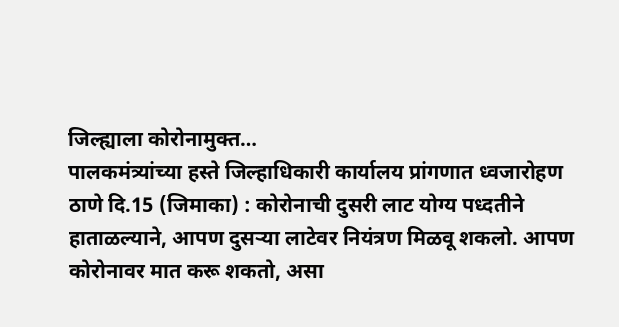जिल्ह्याला कोरोनामुक्त…
पालकमंत्र्यांच्या हस्ते जिल्हाधिकारी कार्यालय प्रांगणात ध्वजारोहण
ठाणे दि.15 (जिमाका) : कोरोनाची दुसरी लाट योग्य पध्दतीने हाताळल्याने, आपण दुसऱ्या लाटेवर नियंत्रण मिळवू शकलो. आपण कोरोनावर मात करू शकतो, असा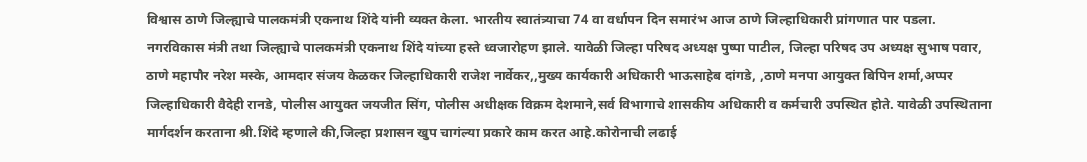विश्वास ठाणे जिल्ह्याचे पालकमंत्री एकनाथ शिंदे यांनी व्यक्त केला. भारतीय स्वातंत्र्याचा 74 वा वर्धापन दिन समारंभ आज ठाणे जिल्हाधिकारी प्रांगणात पार पडला. नगरविकास मंत्री तथा जिल्ह्याचे पालकमंत्री एकनाथ शिंदे यांच्या हस्ते ध्वजारोहण झाले. यावेळी जिल्हा परिषद अध्यक्ष पुष्पा पाटील, जिल्हा परिषद उप अध्यक्ष सुभाष पवार, ठाणे महापौर नरेश मस्के, आमदार संजय केळकर जिल्हाधिकारी राजेश नार्वेकर,,मुख्य कार्यकारी अधिकारी भाऊसाहेब दांगडे, ,ठाणे मनपा आयुक्त बिपिन शर्मा,अप्पर जिल्हाधिकारी वैदेही रानडे, पोलीस आयुक्त जयजीत सिंग, पोलीस अधीक्षक विक्रम देशमाने,सर्व विभागाचे शासकीय अधिकारी व कर्मचारी उपस्थित होते. यावेळी उपस्थिताना मार्गदर्शन करताना श्री.शिंदे म्हणाले की,जिल्हा प्रशासन खुप चागंल्या प्रकारे काम करत आहे.कोरोनाची लढाई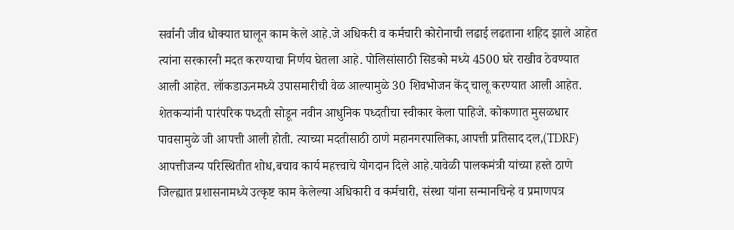सर्वानी जीव धोक्यात घालून काम केले आहे.जे अधिकरी व कर्मचारी कोरोनाची लढाई लढताना शहिद झाले आहेत त्यांना सरकारनी मदत करण्याचा निर्णय घेतला आहे. पोलिसांसाठी सिडको मध्ये 4500 घरे राखीव ठेवण्यात आली आहेत. लॉकडाऊनमध्ये उपासमारीची वेळ आल्यामुळे 30 शिवभोजन केंद् चालू करण्यात आली आहेत. शेतकऱ्यांनी पारंपरिक पध्दती सोडून नवीन आधुनिक पध्दतीचा स्वीकार केला पाहिजे. कोकणात मुसळधार पावसामुळे जी आपत्ती आली होती. त्याच्या मदतीसाठी ठाणे महानगरपालिका,आपत्ती प्रतिसाद दल,(TDRF) आपत्तीजन्य परिस्थितीत शोध,बचाव कार्य महत्त्वाचे योगदान दिले आहे.यावेळी पालकमंत्री यांच्या हस्ते ठाणे जिल्ह्यात प्रशासनामध्ये उत्कृष्ट काम केलेल्या अधिकारी व कर्मचारी, संस्था यांना सन्मानचिन्हे व प्रमाणपत्र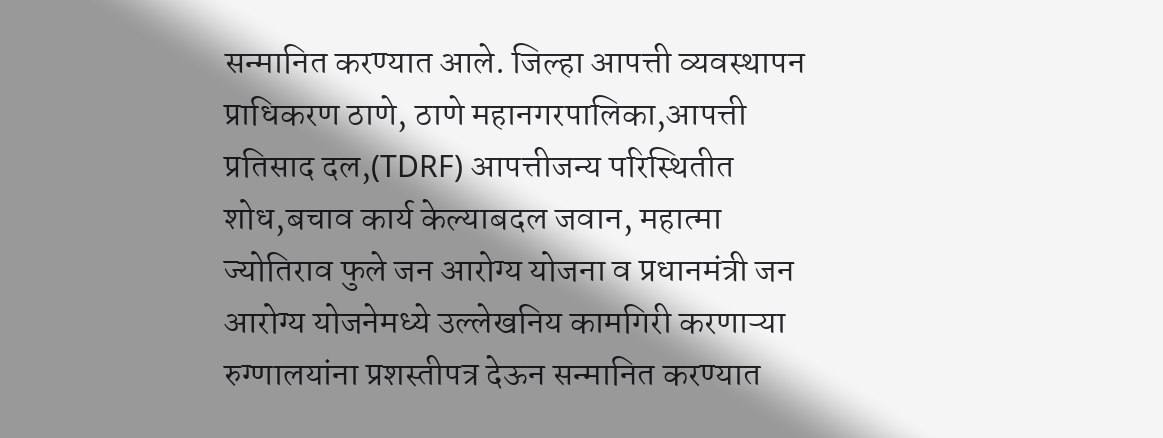सन्मानित करण्यात आले. जिल्हा आपत्ती व्यवस्थापन प्राधिकरण ठाणे, ठाणे महानगरपालिका,आपत्ती प्रतिसाद दल,(TDRF) आपत्तीजन्य परिस्थितीत शोध,बचाव कार्य केल्याबदल जवान, महात्मा ज्योतिराव फुले जन आरोग्य योजना व प्रधानमंत्री जन आरोग्य योजनेमध्ये उल्लेखनिय कामगिरी करणाऱ्या रुग्णालयांना प्रशस्तीपत्र देऊन सन्मानित करण्यात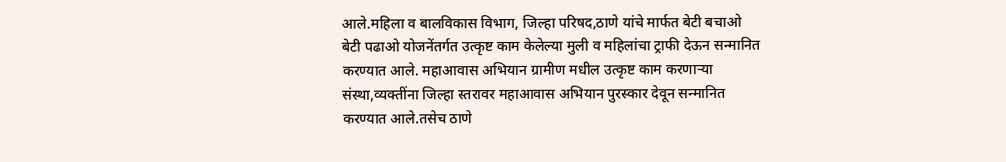आले.महिला व बालविकास विभाग, जिल्हा परिषद,ठाणे यांचे मार्फत बेटी बचाओ बेटी पढाओ योजनेंतर्गत उत्कृष्ट काम केलेल्या मुली व महिलांचा ट्राफी देऊन सन्मानित करण्यात आले. महाआवास अभियान ग्रामीण मधील उत्कृष्ट काम करणाऱ्या संस्था,व्यक्तींना जिल्हा स्तरावर महाआवास अभियान पुरस्कार देवून सन्मानित करण्यात आले.तसेच ठाणे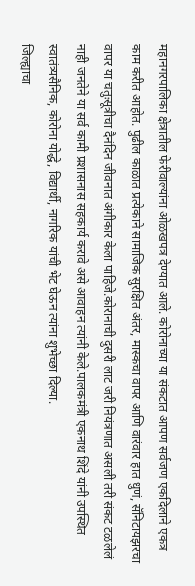महानगरपालिका क्षेत्रातील फेरीवाल्यांना ओळखपत्र देण्यात आले. कोरोनाच्या या संकटात आपण सर्वजण एकदिलाने एकत्र काम करीत आहोत. पुढील काळात प्रत्येकाने सामाजिक सुरक्षित अंतर, मास्कचा वापर आणि वारंवार हात धुणं, सॅनिटायझरचा वापर या चतुःसूत्रीचा दैनंदिन जीवनात अंगीकार केला पाहिजे.कोरानाची दुसरी लाट जरी नियंत्रणात असली तरी संकट टळलेलं नाही जनतेने या सर्व कामी प्रशासनास सहकार्य करावे असे आवाहन त्यांनी केले.पालकमंत्री एकनाथ शिंदे यांनी उपस्थित स्वातंत्र्यसैनिक, कोरोना योद्धे, विद्यार्थी, नागरिक यांची भेट घेऊन त्यांना शुभेच्छा दिल्या.
जिल्ह्याचा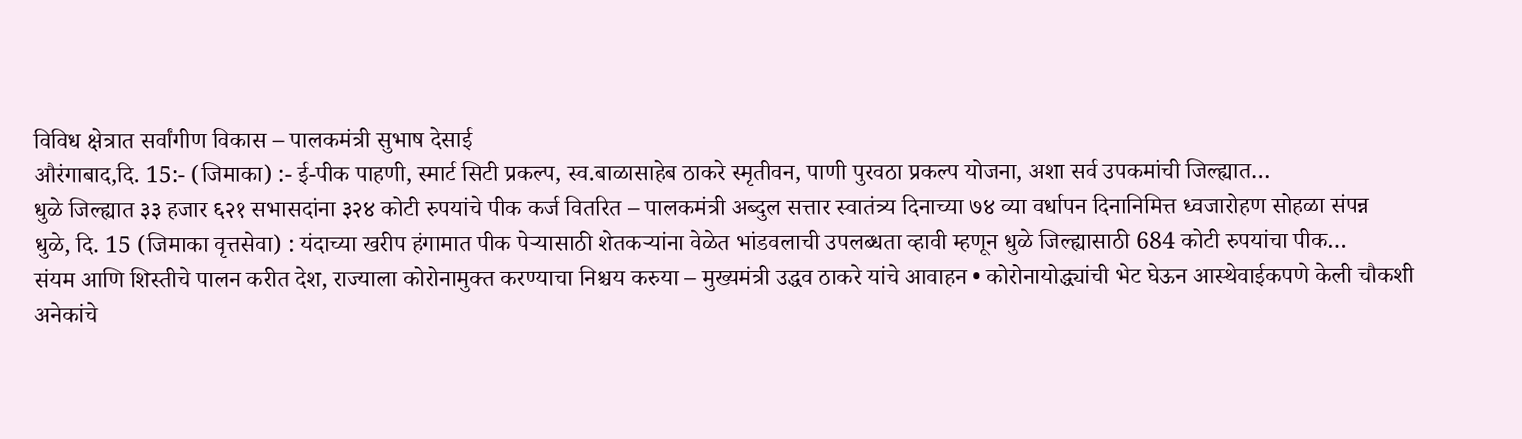विविध क्षेत्रात सर्वांगीण विकास – पालकमंत्री सुभाष देसाई
औरंगाबाद,दि. 15:- (जिमाका) :- ई-पीक पाहणी, स्मार्ट सिटी प्रकल्प, स्व.बाळासाहेब ठाकरे स्मृतीवन, पाणी पुरवठा प्रकल्प योजना, अशा सर्व उपकमांची जिल्ह्यात…
धुळे जिल्ह्यात ३३ हजार ६२१ सभासदांना ३२४ कोटी रुपयांचे पीक कर्ज वितरित – पालकमंत्री अब्दुल सत्तार स्वातंत्र्य दिनाच्या ७४ व्या वर्धापन दिनानिमित्त ध्वजारोहण सोहळा संपन्न
धुळे, दि. 15 (जिमाका वृत्तसेवा) : यंदाच्या खरीप हंगामात पीक पेऱ्यासाठी शेतकऱ्यांना वेळेत भांडवलाची उपलब्धता व्हावी म्हणून धुळे जिल्ह्यासाठी 684 कोटी रुपयांचा पीक…
संयम आणि शिस्तीचे पालन करीत देश, राज्याला कोरोनामुक्त करण्याचा निश्चय करुया – मुख्यमंत्री उद्धव ठाकरे यांचे आवाहन • कोरोनायोद्ध्यांची भेट घेऊन आस्थेवाईकपणे केली चौकशी
अनेकांचे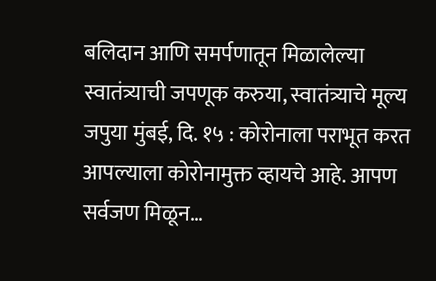बलिदान आणि समर्पणातून मिळालेल्या स्वातंत्र्याची जपणूक करुया, स्वातंत्र्याचे मूल्य जपुया मुंबई, दि. १५ : कोरोनाला पराभूत करत आपल्याला कोरोनामुक्त व्हायचे आहे. आपण सर्वजण मिळून…